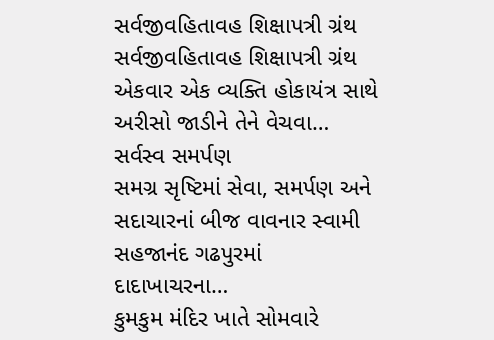સર્વજીવહિતાવહ શિક્ષાપત્રી ગ્રંથ
સર્વજીવહિતાવહ શિક્ષાપત્રી ગ્રંથ એકવાર એક વ્યક્તિ હોકાયંત્ર સાથે અરીસો જાડીને તેને વેચવા…
સર્વસ્વ સમર્પણ
સમગ્ર સૃષ્ટિમાં સેવા, સમર્પણ અને સદાચારનાં બીજ વાવનાર સ્વામી સહજાનંદ ગઢપુરમાં દાદાખાચરના…
કુમકુમ મંદિર ખાતે સોમવારે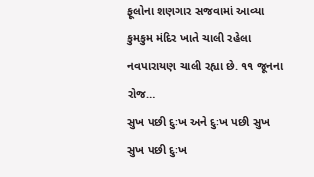ફૂલોના શણગાર સજવામાં આવ્યા
કુમકુમ મંદિર ખાતે ચાલી રહેલા નવપારાયણ ચાલી રહ્યા છે. ૧૧ જૂનના રોજ…
સુખ પછી દુઃખ અને દુઃખ પછી સુખ
સુખ પછી દુઃખ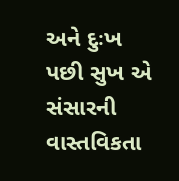અને દુઃખ પછી સુખ એ સંસારની વાસ્તવિકતા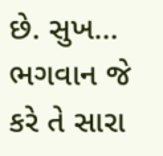છે. સુખ…
ભગવાન જે કરે તે સારા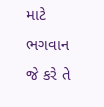માટે
ભગવાન જે કરે તે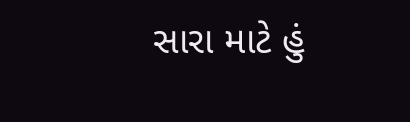સારા માટે હું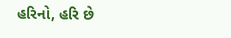હરિનો, હરિ છે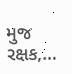મુજ રક્ષક,…